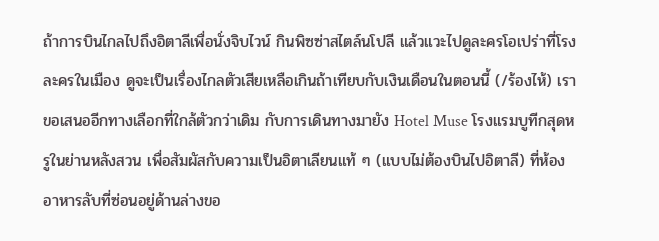ถ้าการบินไกลไปถึงอิตาลีเพื่อนั่งจิบไวน์ กินพิซซ่าสไตล์นโปลี แล้วแวะไปดูละครโอเปร่าที่โรงละครในเมือง ดูจะเป็นเรื่องไกลตัวเสียเหลือเกินถ้าเทียบกับเงินเดือนในตอนนี้ (/ร้องไห้) เราขอเสนออีกทางเลือกที่ใกล้ตัวกว่าเดิม กับการเดินทางมายัง Hotel Muse โรงแรมบูทีกสุดหรูในย่านหลังสวน เพื่อสัมผัสกับความเป็นอิตาเลียนแท้ ๆ (แบบไม่ต้องบินไปอิตาลี) ที่ห้องอาหารลับที่ซ่อนอยู่ด้านล่างขอ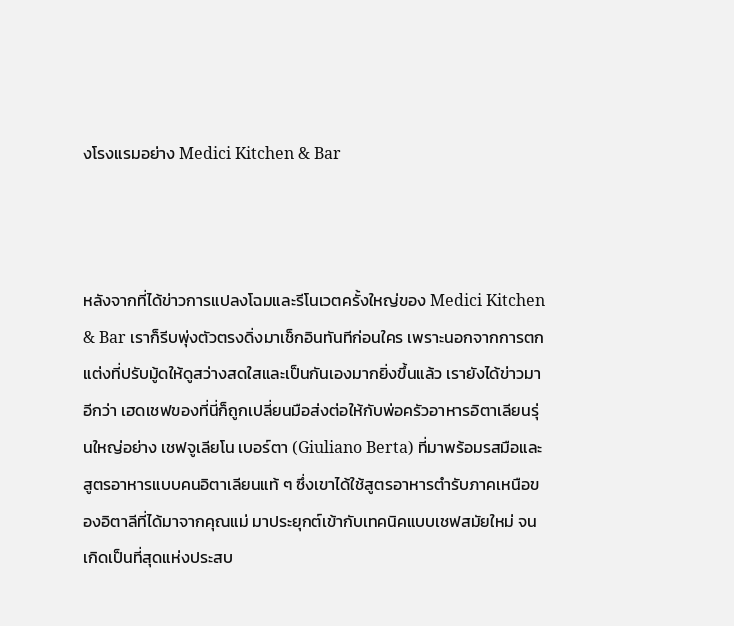งโรงแรมอย่าง Medici Kitchen & Bar



หลังจากที่ได้ข่าวการแปลงโฉมและรีโนเวตครั้งใหญ่ของ Medici Kitchen & Bar เราก็รีบพุ่งตัวตรงดิ่งมาเช็กอินทันทีก่อนใคร เพราะนอกจากการตกแต่งที่ปรับมู้ดให้ดูสว่างสดใสและเป็นกันเองมากยิ่งขึ้นแล้ว เรายังได้ข่าวมาอีกว่า เฮดเชฟของที่นี่ก็ถูกเปลี่ยนมือส่งต่อให้กับพ่อครัวอาหารอิตาเลียนรุ่นใหญ่อย่าง เชฟจูเลียโน เบอร์ตา (Giuliano Berta) ที่มาพร้อมรสมือและสูตรอาหารแบบคนอิตาเลียนแท้ ๆ ซึ่งเขาได้ใช้สูตรอาหารตำรับภาคเหนือของอิตาลีที่ได้มาจากคุณแม่ มาประยุกต์เข้ากับเทคนิคแบบเชฟสมัยใหม่ จนเกิดเป็นที่สุดแห่งประสบ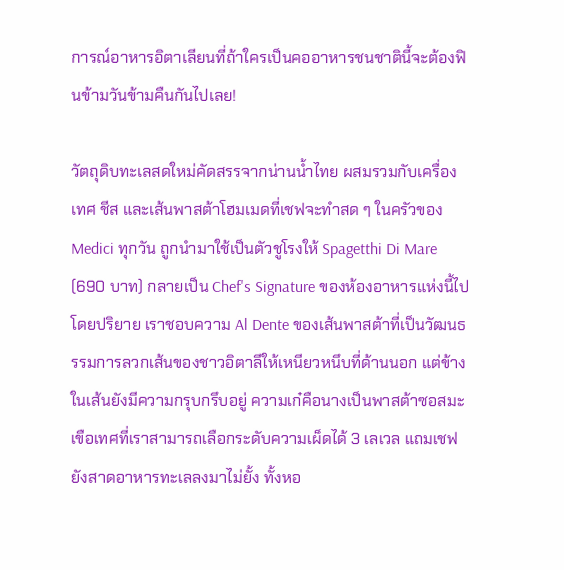การณ์อาหารอิตาเลียนที่ถ้าใครเป็นคออาหารชนชาตินี้จะต้องฟินข้ามวันข้ามคืนกันไปเลย!

วัตถุดิบทะเลสดใหม่คัดสรรจากน่านน้ำไทย ผสมรวมกับเครื่องเทศ ชีส และเส้นพาสต้าโฮมเมดที่เชฟจะทำสด ๆ ในครัวของ Medici ทุกวัน ถูกนำมาใช้เป็นตัวชูโรงให้ Spagetthi Di Mare (690 บาท) กลายเป็น Chef's Signature ของห้องอาหารแห่งนี้ไปโดยปริยาย เราชอบความ Al Dente ของเส้นพาสต้าที่เป็นวัฒนธรรมการลวกเส้นของชาวอิตาลีให้เหนียวหนึบที่ด้านนอก แต่ข้างในเส้นยังมีความกรุบกรึบอยู่ ความเก๋คือนางเป็นพาสต้าซอสมะเขือเทศที่เราสามารถเลือกระดับความเผ็ดได้ 3 เลเวล แถมเชฟยังสาดอาหารทะเลลงมาไม่ยั้ง ทั้งหอ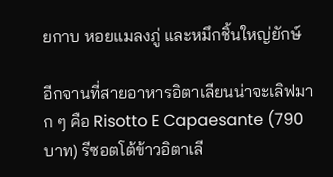ยกาบ หอยแมลงภู่ และหมึกชิ้นใหญ่ยักษ์

อีกจานที่สายอาหารอิตาเลียนน่าจะเลิฟมาก ๆ คือ Risotto E Capaesante (790 บาท) รีซอตโต้ข้าวอิตาเลี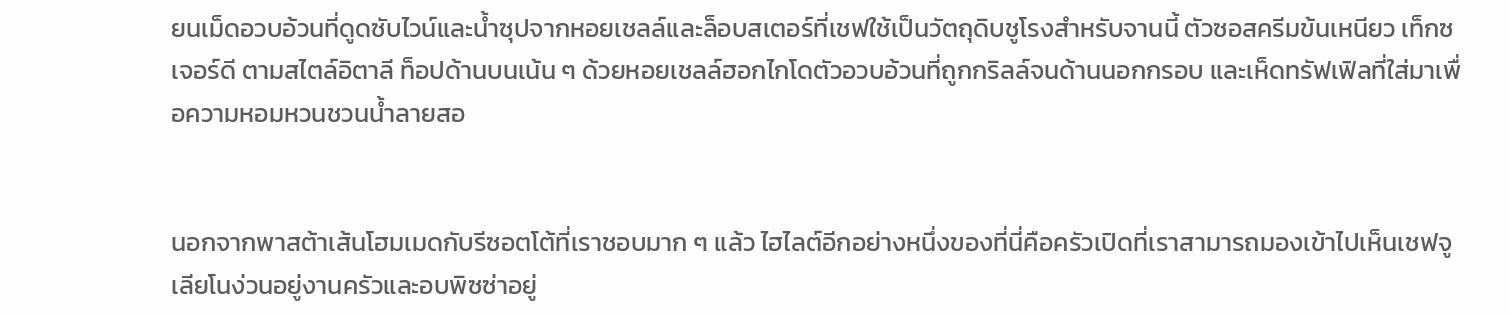ยนเม็ดอวบอ้วนที่ดูดซับไวน์และน้ำซุปจากหอยเชลล์และล็อบสเตอร์ที่เชฟใช้เป็นวัตถุดิบชูโรงสำหรับจานนี้ ตัวซอสครีมข้นเหนียว เท็กซเจอร์ดี ตามสไตล์อิตาลี ท็อปด้านบนเน้น ๆ ด้วยหอยเชลล์ฮอกไกโดตัวอวบอ้วนที่ถูกกริลล์จนด้านนอกกรอบ และเห็ดทรัฟเฟิลที่ใส่มาเพื่อความหอมหวนชวนน้ำลายสอ


นอกจากพาสต้าเส้นโฮมเมดกับรีซอตโต้ที่เราชอบมาก ๆ แล้ว ไฮไลต์อีกอย่างหนึ่งของที่นี่คือครัวเปิดที่เราสามารถมองเข้าไปเห็นเชฟจูเลียโนง่วนอยู่งานครัวและอบพิซซ่าอยู่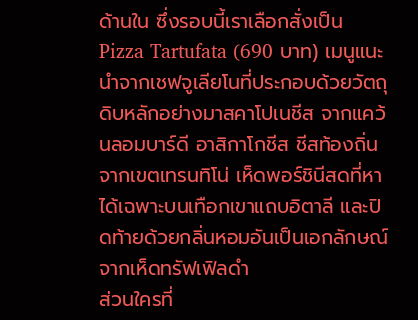ด้านใน ซึ่งรอบนี้เราเลือกสั่งเป็น Pizza Tartufata (690 บาท) เมนูแนะนำจากเชฟจูเลียโนที่ประกอบด้วยวัตถุดิบหลักอย่างมาสคาโปเนชีส จากแคว้นลอมบาร์ดี อาสิกาโกชีส ชีสท้องถิ่นจากเขตเทรนทิโน่ เห็ดพอร์ชินีสดที่หาได้เฉพาะบนเทือกเขาแถบอิตาลี และปิดท้ายด้วยกลิ่นหอมอันเป็นเอกลักษณ์จากเห็ดทรัฟเฟิลดำ
ส่วนใครที่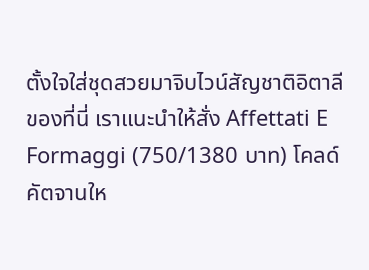ตั้งใจใส่ชุดสวยมาจิบไวน์สัญชาติอิตาลีของที่นี่ เราแนะนำให้สั่ง Affettati E Formaggi (750/1380 บาท) โคลด์คัตจานให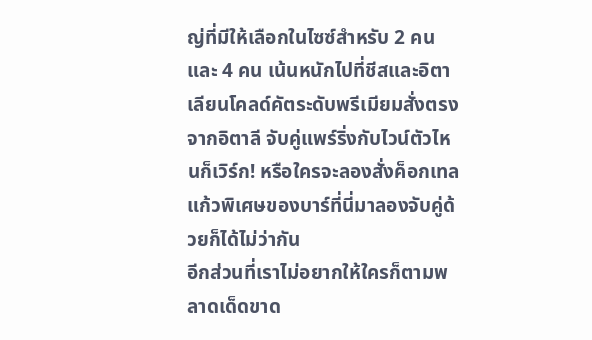ญ่ที่มีให้เลือกในไซซ์สำหรับ 2 คนและ 4 คน เน้นหนักไปที่ชีสและอิตาเลียนโคลด์คัตระดับพรีเมียมสั่งตรงจากอิตาลี จับคู่แพร์ริ่งกับไวน์ตัวไหนก็เวิร์ก! หรือใครจะลองสั่งค็อกเทลแก้วพิเศษของบาร์ที่นี่มาลองจับคู่ด้วยก็ได้ไม่ว่ากัน
อีกส่วนที่เราไม่อยากให้ใครก็ตามพลาดเด็ดขาด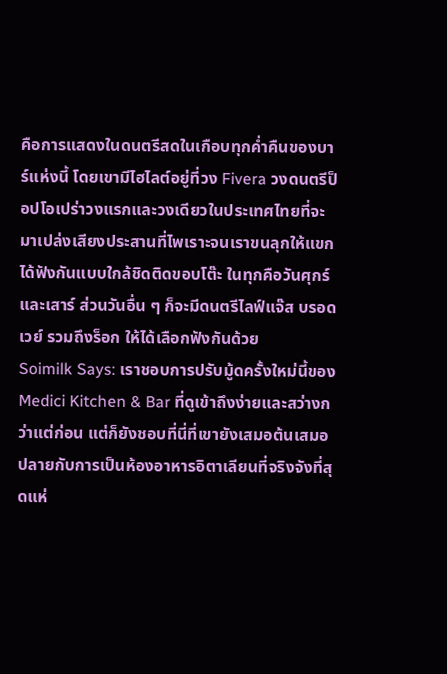คือการแสดงในดนตรีสดในเกือบทุกค่ำคืนของบาร์แห่งนี้ โดยเขามีไฮไลต์อยู่ที่วง Fivera วงดนตรีป็อปโอเปร่าวงแรกและวงเดียวในประเทศไทยที่จะมาเปล่งเสียงประสานที่ไพเราะจนเราขนลุกให้แขกได้ฟังกันแบบใกล้ชิดติดขอบโต๊ะ ในทุกคือวันศุกร์และเสาร์ ส่วนวันอื่น ๆ ก็จะมีดนตรีไลฟ์แจ๊ส บรอดเวย์ รวมถึงร็อก ให้ได้เลือกฟังกันด้วย
Soimilk Says: เราชอบการปรับมู้ดครั้งใหม่นี้ของ Medici Kitchen & Bar ที่ดูเข้าถึงง่ายและสว่างกว่าแต่ก่อน แต่ก็ยังชอบที่นี่ที่เขายังเสมอต้นเสมอปลายกับการเป็นห้องอาหารอิตาเลียนที่จริงจังที่สุดแห่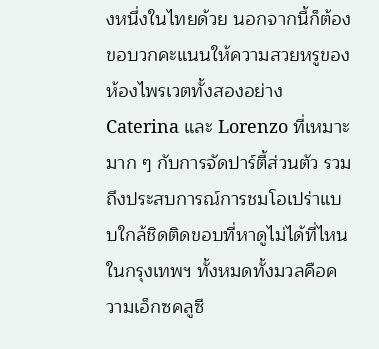งหนึ่งในไทยด้วย นอกจากนี้ก็ต้องขอบวกคะแนนให้ความสวยหรูของห้องไพรเวตทั้งสองอย่าง Caterina และ Lorenzo ที่เหมาะมาก ๆ กับการจัดปาร์ตี้ส่วนตัว รวมถึงประสบการณ์การชมโอเปร่าแบบใกล้ชิดติดขอบที่หาดูไม่ได้ที่ไหนในกรุงเทพฯ ทั้งหมดทั้งมวลคือความเอ็กซคลูซี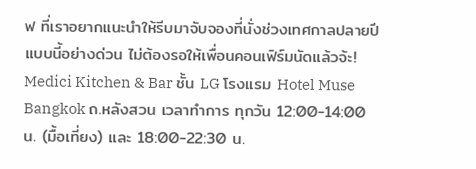ฟ ที่เราอยากแนะนำให้รีบมาจับจองที่นั่งช่วงเทศกาลปลายปีแบบนี้อย่างด่วน ไม่ต้องรอให้เพื่อนคอนเฟิร์มนัดแล้วจ้ะ!
Medici Kitchen & Bar ชั้น LG โรงแรม Hotel Muse Bangkok ถ.หลังสวน เวลาทำการ ทุกวัน 12:00-14:00 น. (มื้อเที่ยง) และ 18:00-22:30 น.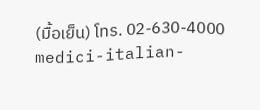(มื้อเย็น) โทร. 02-630-4000 medici-italian-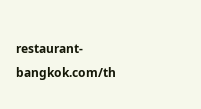restaurant-bangkok.com/th